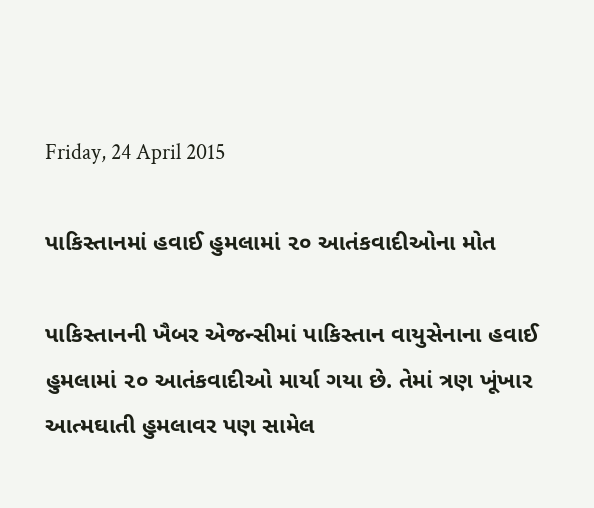Friday, 24 April 2015

પાકિસ્તાનમાં હવાઈ હુમલામાં ૨૦ આતંકવાદીઓના મોત

પાકિસ્તાનની ખૈબર એજન્સીમાં પાકિસ્તાન વાયુસેનાના હવાઈ હુમલામાં ૨૦ આતંકવાદીઓ માર્યા ગયા છે. તેમાં ત્રણ ખૂંખાર આત્મઘાતી હુમલાવર પણ સામેલ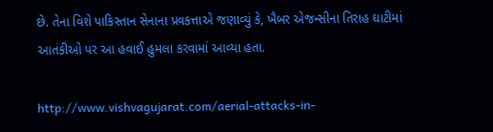છે. તેના વિશે પાકિસ્તાન સેનાના પ્રવકત્તાએ જણાવ્યું કે, ખૈબર એજન્સીના તિરાહ ઘાટીમાં આતંકીઓ પર આ હવાઈ હુમલા કરવામાં આવ્યા હતા.

http://www.vishvagujarat.com/aerial-attacks-in-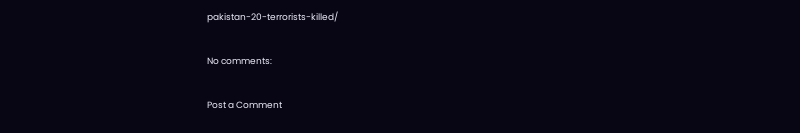pakistan-20-terrorists-killed/

No comments:

Post a Comment